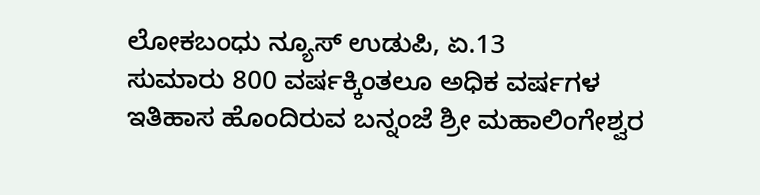ಲೋಕಬಂಧು ನ್ಯೂಸ್ ಉಡುಪಿ, ಏ.13
ಸುಮಾರು 800 ವರ್ಷಕ್ಕಿಂತಲೂ ಅಧಿಕ ವರ್ಷಗಳ ಇತಿಹಾಸ ಹೊಂದಿರುವ ಬನ್ನಂಜೆ ಶ್ರೀ ಮಹಾಲಿಂಗೇಶ್ವರ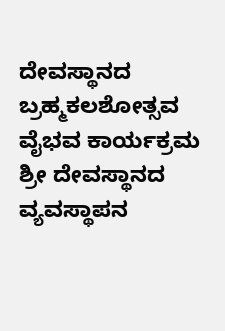ದೇವಸ್ಥಾನದ ಬ್ರಹ್ಮಕಲಶೋತ್ಸವ ವೈಭವ ಕಾರ್ಯಕ್ರಮ ಶ್ರೀ ದೇವಸ್ಥಾನದ ವ್ಯವಸ್ಥಾಪನ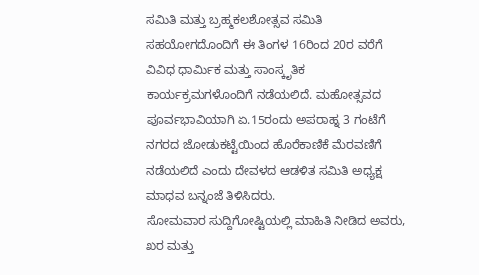ಸಮಿತಿ ಮತ್ತು ಬ್ರಹ್ಮಕಲಶೋತ್ಸವ ಸಮಿತಿ ಸಹಯೋಗದೊಂದಿಗೆ ಈ ತಿಂಗಳ 16ರಿಂದ 20ರ ವರೆಗೆ ವಿವಿಧ ಧಾರ್ಮಿಕ ಮತ್ತು ಸಾಂಸ್ಕೃತಿಕ ಕಾರ್ಯಕ್ರಮಗಳೊಂದಿಗೆ ನಡೆಯಲಿದೆ. ಮಹೋತ್ಸವದ ಪೂರ್ವಭಾವಿಯಾಗಿ ಏ.15ರಂದು ಅಪರಾಹ್ನ 3 ಗಂಟೆಗೆ ನಗರದ ಜೋಡುಕಟ್ಟೆಯಿಂದ ಹೊರೆಕಾಣಿಕೆ ಮೆರವಣಿಗೆ ನಡೆಯಲಿದೆ ಎಂದು ದೇವಳದ ಆಡಳಿತ ಸಮಿತಿ ಅಧ್ಯಕ್ಷ ಮಾಧವ ಬನ್ನಂಜೆ ತಿಳಿಸಿದರು.
ಸೋಮವಾರ ಸುದ್ದಿಗೋಷ್ಟಿಯಲ್ಲಿ ಮಾಹಿತಿ ನೀಡಿದ ಅವರು, ಖರ ಮತ್ತು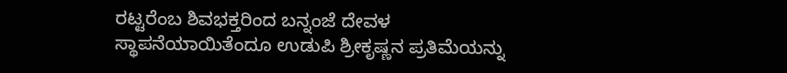ರಟ್ಟರೆಂಬ ಶಿವಭಕ್ತರಿಂದ ಬನ್ನಂಜೆ ದೇವಳ ಸ್ಥಾಪನೆಯಾಯಿತೆಂದೂ ಉಡುಪಿ ಶ್ರೀಕೃಷ್ಣನ ಪ್ರತಿಮೆಯನ್ನು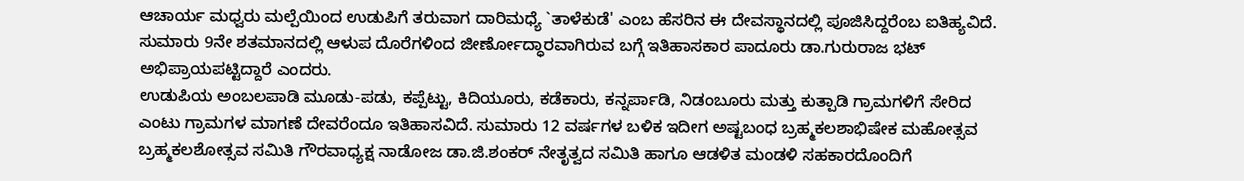ಆಚಾರ್ಯ ಮಧ್ವರು ಮಲ್ಪೆಯಿಂದ ಉಡುಪಿಗೆ ತರುವಾಗ ದಾರಿಮಧ್ಯೆ `ತಾಳೆಕುಡೆ' ಎಂಬ ಹೆಸರಿನ ಈ ದೇವಸ್ಥಾನದಲ್ಲಿ ಪೂಜಿಸಿದ್ದರೆಂಬ ಐತಿಹ್ಯವಿದೆ. ಸುಮಾರು 9ನೇ ಶತಮಾನದಲ್ಲಿ ಆಳುಪ ದೊರೆಗಳಿಂದ ಜೀರ್ಣೋದ್ಧಾರವಾಗಿರುವ ಬಗ್ಗೆ ಇತಿಹಾಸಕಾರ ಪಾದೂರು ಡಾ.ಗುರುರಾಜ ಭಟ್ ಅಭಿಪ್ರಾಯಪಟ್ಟಿದ್ದಾರೆ ಎಂದರು.
ಉಡುಪಿಯ ಅಂಬಲಪಾಡಿ ಮೂಡು-ಪಡು, ಕಪ್ಪೆಟ್ಟು, ಕಿದಿಯೂರು, ಕಡೆಕಾರು, ಕನ್ನರ್ಪಾಡಿ, ನಿಡಂಬೂರು ಮತ್ತು ಕುತ್ಪಾಡಿ ಗ್ರಾಮಗಳಿಗೆ ಸೇರಿದ ಎಂಟು ಗ್ರಾಮಗಳ ಮಾಗಣೆ ದೇವರೆಂದೂ ಇತಿಹಾಸವಿದೆ. ಸುಮಾರು 12 ವರ್ಷಗಳ ಬಳಿಕ ಇದೀಗ ಅಷ್ಟಬಂಧ ಬ್ರಹ್ಮಕಲಶಾಭಿಷೇಕ ಮಹೋತ್ಸವ ಬ್ರಹ್ಮಕಲಶೋತ್ಸವ ಸಮಿತಿ ಗೌರವಾಧ್ಯಕ್ಷ ನಾಡೋಜ ಡಾ.ಜಿ.ಶಂಕರ್ ನೇತೃತ್ವದ ಸಮಿತಿ ಹಾಗೂ ಆಡಳಿತ ಮಂಡಳಿ ಸಹಕಾರದೊಂದಿಗೆ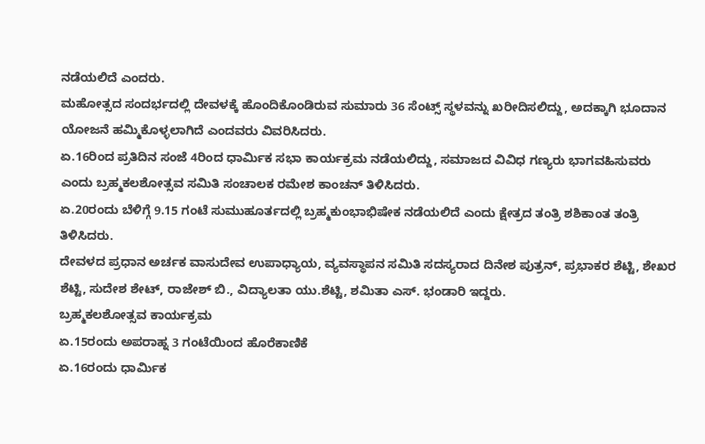ನಡೆಯಲಿದೆ ಎಂದರು.
ಮಹೋತ್ಸದ ಸಂದರ್ಭದಲ್ಲಿ ದೇವಳಕ್ಕೆ ಹೊಂದಿಕೊಂಡಿರುವ ಸುಮಾರು 36 ಸೆಂಟ್ಸ್ ಸ್ಥಳವನ್ನು ಖರೀದಿಸಲಿದ್ದು, ಅದಕ್ಕಾಗಿ ಭೂದಾನ ಯೋಜನೆ ಹಮ್ಮಿಕೊಳ್ಳಲಾಗಿದೆ ಎಂದವರು ವಿವರಿಸಿದರು.
ಏ.16ರಿಂದ ಪ್ರತಿದಿನ ಸಂಜೆ 4ರಿಂದ ಧಾರ್ಮಿಕ ಸಭಾ ಕಾರ್ಯಕ್ರಮ ನಡೆಯಲಿದ್ದು, ಸಮಾಜದ ವಿವಿಧ ಗಣ್ಯರು ಭಾಗವಹಿಸುವರು ಎಂದು ಬ್ರಹ್ಮಕಲಶೋತ್ಸವ ಸಮಿತಿ ಸಂಚಾಲಕ ರಮೇಶ ಕಾಂಚನ್ ತಿಳಿಸಿದರು.
ಏ.20ರಂದು ಬೆಳಿಗ್ಗೆ 9.15 ಗಂಟೆ ಸುಮುಹೂರ್ತದಲ್ಲಿ ಬ್ರಹ್ಮಕುಂಭಾಭಿಷೇಕ ನಡೆಯಲಿದೆ ಎಂದು ಕ್ಷೇತ್ರದ ತಂತ್ರಿ ಶಶಿಕಾಂತ ತಂತ್ರಿ ತಿಳಿಸಿದರು.
ದೇವಳದ ಪ್ರಧಾನ ಅರ್ಚಕ ವಾಸುದೇವ ಉಪಾಧ್ಯಾಯ, ವ್ಯವಸ್ಥಾಪನ ಸಮಿತಿ ಸದಸ್ಯರಾದ ದಿನೇಶ ಪುತ್ರನ್, ಪ್ರಭಾಕರ ಶೆಟ್ಟಿ, ಶೇಖರ ಶೆಟ್ಟಿ, ಸುದೇಶ ಶೇಟ್, ರಾಜೇಶ್ ಬಿ., ವಿದ್ಯಾಲತಾ ಯು.ಶೆಟ್ಟಿ, ಶಮಿತಾ ಎಸ್. ಭಂಡಾರಿ ಇದ್ದರು.
ಬ್ರಹ್ಮಕಲಶೋತ್ಸವ ಕಾರ್ಯಕ್ರಮ
ಏ.15ರಂದು ಅಪರಾಹ್ನ 3 ಗಂಟೆಯಿಂದ ಹೊರೆಕಾಣಿಕೆ
ಏ.16ರಂದು ಧಾರ್ಮಿಕ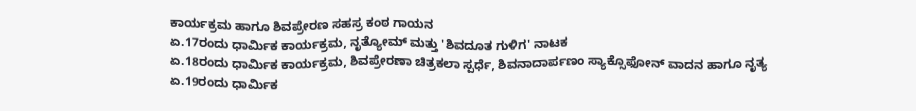ಕಾರ್ಯಕ್ರಮ ಹಾಗೂ ಶಿವಪ್ರೇರಣ ಸಹಸ್ರ ಕಂಠ ಗಾಯನ
ಏ.17ರಂದು ಧಾರ್ಮಿಕ ಕಾರ್ಯಕ್ರಮ, ನೃತ್ಯೋಮ್ ಮತ್ತು 'ಶಿವದೂತ ಗುಳಿಗ' ನಾಟಕ
ಏ.18ರಂದು ಧಾರ್ಮಿಕ ಕಾರ್ಯಕ್ರಮ, ಶಿವಪ್ರೇರಣಾ ಚಿತ್ರಕಲಾ ಸ್ಪರ್ಧೆ, ಶಿವನಾದಾರ್ಪಣಂ ಸ್ಯಾಕ್ಸೊಫೋನ್ ವಾದನ ಹಾಗೂ ನೃತ್ಯ
ಏ.19ರಂದು ಧಾರ್ಮಿಕ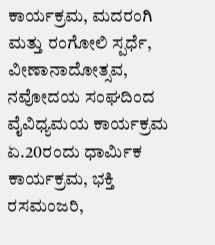ಕಾರ್ಯಕ್ರಮ, ಮದರಂಗಿ ಮತ್ತು ರಂಗೋಲಿ ಸ್ಪರ್ಧೆ, ವೀಣಾನಾದೋತ್ಸವ, ನವೋದಯ ಸಂಘದಿಂದ ವೈವಿಧ್ಯಮಯ ಕಾರ್ಯಕ್ರಮ
ಏ.20ರಂದು ಧಾರ್ಮಿಕ ಕಾರ್ಯಕ್ರಮ, ಭಕ್ತಿ ರಸಮಂಜರಿ,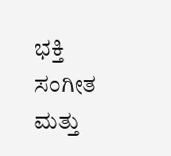ಭಕ್ತಿ ಸಂಗೀತ ಮತ್ತು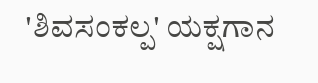'ಶಿವಸಂಕಲ್ಪ' ಯಕ್ಷಗಾನ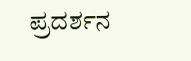ಪ್ರದರ್ಶನ